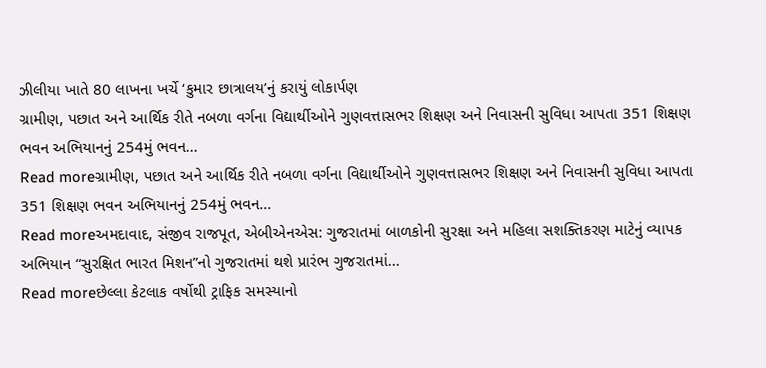ઝીલીયા ખાતે 80 લાખના ખર્ચે ‘કુમાર છાત્રાલય’નું કરાયું લોકાર્પણ
ગ્રામીણ, પછાત અને આર્થિક રીતે નબળા વર્ગના વિદ્યાર્થીઓને ગુણવત્તાસભર શિક્ષણ અને નિવાસની સુવિધા આપતા 351 શિક્ષણ ભવન અભિયાનનું 254મું ભવન...
Read moreગ્રામીણ, પછાત અને આર્થિક રીતે નબળા વર્ગના વિદ્યાર્થીઓને ગુણવત્તાસભર શિક્ષણ અને નિવાસની સુવિધા આપતા 351 શિક્ષણ ભવન અભિયાનનું 254મું ભવન...
Read moreઅમદાવાદ, સંજીવ રાજપૂત, એબીએનએસ: ગુજરાતમાં બાળકોની સુરક્ષા અને મહિલા સશક્તિકરણ માટેનું વ્યાપક અભિયાન “સુરક્ષિત ભારત મિશન”નો ગુજરાતમાં થશે પ્રારંભ ગુજરાતમાં...
Read moreછેલ્લા કેટલાક વર્ષોથી ટ્રાફિક સમસ્યાનો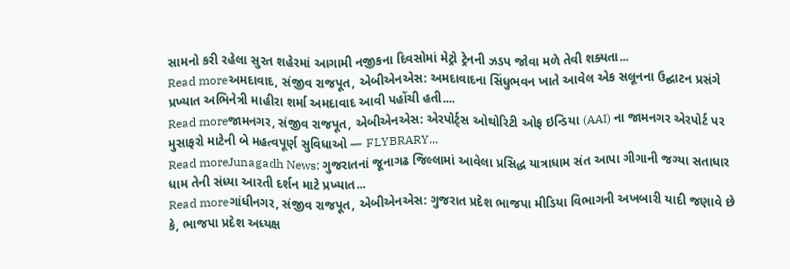સામનો કરી રહેલા સુરત શહેરમાં આગામી નજીકના દિવસોમાં મેટ્રો ટ્રેનની ઝડપ જોવા મળે તેવી શક્યતા...
Read moreઅમદાવાદ, સંજીવ રાજપૂત, એબીએનએસ: અમદાવાદના સિંધુભવન ખાતે આવેલ એક સલૂનના ઉદ્ઘાટન પ્રસંગે પ્રખ્યાત અભિનેત્રી માહીરા શર્મા અમદાવાદ આવી પહોંચી હતી....
Read moreજામનગર, સંજીવ રાજપૂત, એબીએનએસ: એરપોર્ટ્સ ઓથોરિટી ઓફ ઇન્ડિયા (AAI) ના જામનગર એરપોર્ટ પર મુસાફરો માટેની બે મહત્વપૂર્ણ સુવિધાઓ — FLYBRARY...
Read moreJunagadh News: ગુજરાતનાં જૂનાગઢ જિલ્લામાં આવેલા પ્રસિદ્ધ યાત્રાધામ સંત આપા ગીગાની જગ્યા સતાધાર ધામ તેની સંધ્યા આરતી દર્શન માટે પ્રખ્યાત...
Read moreગાંધીનગર, સંજીવ રાજપૂત, એબીએનએસ: ગુજરાત પ્રદેશ ભાજપા મીડિયા વિભાગની અખબારી યાદી જણાવે છે કે, ભાજપા પ્રદેશ અધ્યક્ષ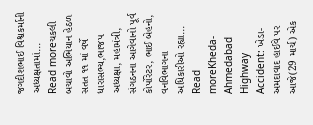જગદીશભાઈ વિશ્વકર્માની અધ્યક્ષતામાં...
Read moreચકલી બચાવો અભિયાન હેઠળ સતત ૧૧ માં વર્ષે ધારાસભ્ય,ભાજપ અધ્યક્ષા, મહામંત્રી, સંગઠનના આગેવાનો પૂર્વ કોર્પોરેટર, ભાઈ બેહનો, વનવિભાગના અધિકારીઓ રહ્યા...
Read moreKheda-Ahmedabad Highway Accident: ખેડા-અમદાવાદ હાઈવે પર આજે(29 માર્ચ) એક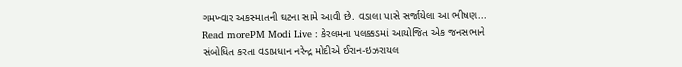ગમખ્વાર અકસ્માતની ઘટના સામે આવી છે. વડાલા પાસે સર્જાયેલા આ ભીષણ...
Read morePM Modi Live : કેરલમના પલક્કડમાં આયોજિત એક જનસભાને સંબોધિત કરતા વડાપ્રધાન નરેન્દ્ર મોદીએ ઈરાન-ઇઝરાયલ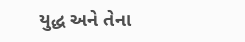યુદ્ધ અને તેના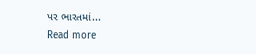પર ભારતમાં...
Read more